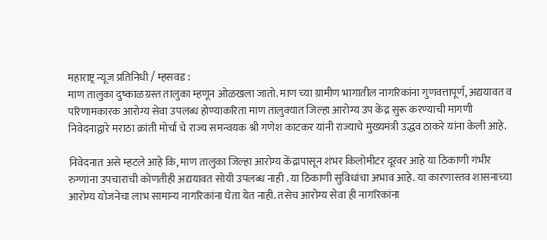महाराष्ट्र न्यूज प्रतिनिधी / म्हसवड :
माण तालुका दुष्काळग्रस्त तालुका म्हणून ओळखला जातो. माण च्या ग्रामीण भागातील नागरिकांना गुणवत्तापूर्ण, अद्ययावत व परिणामकारक आरोग्य सेवा उपलब्ध होण्याकरिता माण तालुक्यात जिल्हा आरोग्य उप केंद्र सुरू करण्याची मागणी निवेदनाद्वारे मराठा क्रांती मोर्चा चे राज्य समन्वयक श्री गणेश काटकर यांनी राज्याचे मुख्यमंत्री उद्धव ठाकरे यांना केली आहे.

निवेदनात असे म्हटले आहे कि, माण तालुका जिल्हा आरोग्य केंद्रापासून शंभर किलोमीटर दूरवर आहे या ठिकाणी गंभीर रुग्णांना उपचाराची कोणतीही अद्ययावत सोयी उपलब्ध नाही . या ठिकाणी सुविधांचा अभाव आहे. या कारणास्तव शासनाच्या आरोग्य योजनेचा लाभ सामान्य नागरिकांना घेता येत नाही. तसेच आरोग्य सेवा ही नागरिकांना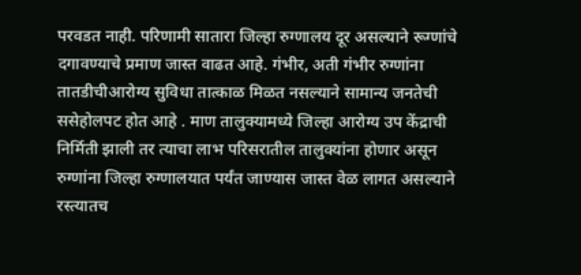परवडत नाही. परिणामी सातारा जिल्हा रुग्णालय दूर असल्याने रूग्णांचे दगावण्याचे प्रमाण जास्त वाढत आहे. गंभीर, अती गंभीर रुग्णांना तातडीचीआरोग्य सुविधा तात्काळ मिळत नसल्याने सामान्य जनतेची ससेहोलपट होत आहे . माण तालुक्यामध्ये जिल्हा आरोग्य उप केंद्राची निर्मिती झाली तर त्याचा लाभ परिसरातील तालुक्यांना होणार असून रुग्णांना जिल्हा रुग्णालयात पर्यंत जाण्यास जास्त वेळ लागत असल्याने रस्त्यातच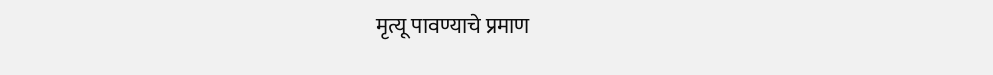मृत्यू पावण्याचे प्रमाण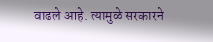वाढले आहे. त्यामुळे सरकारने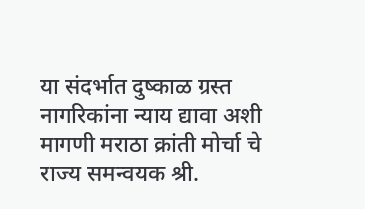या संदर्भात दुष्काळ ग्रस्त नागरिकांना न्याय द्यावा अशी मागणी मराठा क्रांती मोर्चा चे राज्य समन्वयक श्री.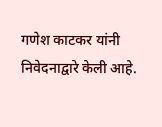गणेश काटकर यांनी निवेदनाद्वारे केली आहे.